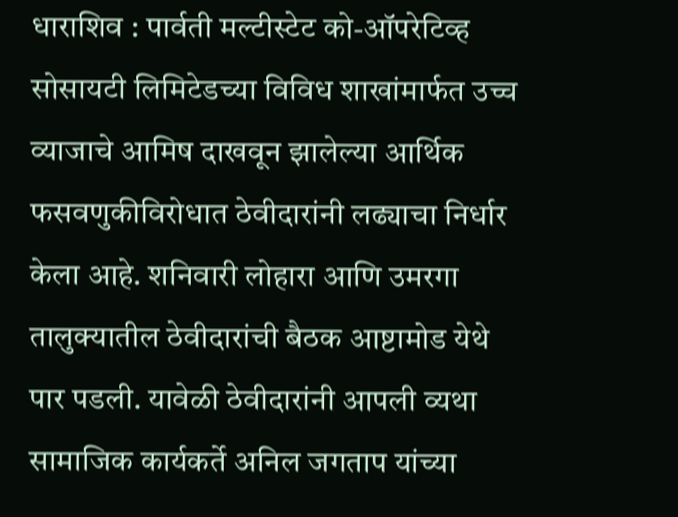धाराशिव : पार्वती मल्टीस्टेट को-ऑपरेटिव्ह सोसायटी लिमिटेडच्या विविध शाखांमार्फत उच्च व्याजाचे आमिष दाखवून झालेल्या आर्थिक फसवणुकीविरोधात ठेवीदारांनी लढ्याचा निर्धार केला आहे. शनिवारी लोहारा आणि उमरगा तालुक्यातील ठेवीदारांची बैठक आष्टामोड येथे पार पडली. यावेळी ठेवीदारांनी आपली व्यथा सामाजिक कार्यकर्ते अनिल जगताप यांच्या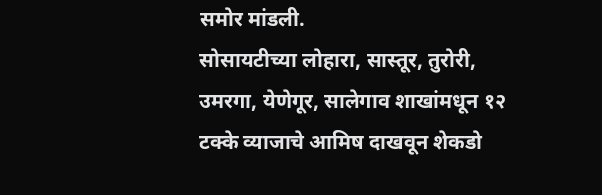समोर मांडली.
सोसायटीच्या लोहारा, सास्तूर, तुरोरी, उमरगा, येणेगूर, सालेगाव शाखांमधून १२ टक्के व्याजाचे आमिष दाखवून शेकडो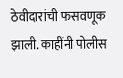ठेवीदारांची फसवणूक झाली. काहींनी पोलीस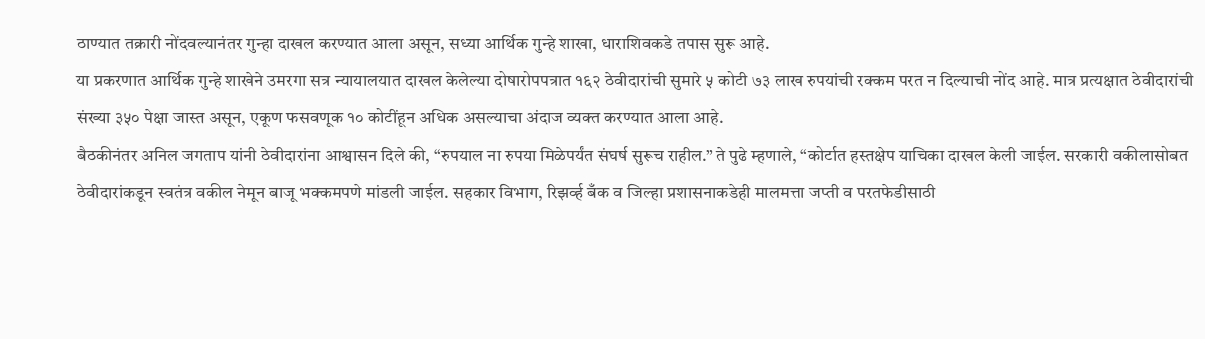ठाण्यात तक्रारी नोंदवल्यानंतर गुन्हा दाखल करण्यात आला असून, सध्या आर्थिक गुन्हे शाखा, धाराशिवकडे तपास सुरू आहे.
या प्रकरणात आर्थिक गुन्हे शाखेने उमरगा सत्र न्यायालयात दाखल केलेल्या दोषारोपपत्रात १६२ ठेवीदारांची सुमारे ५ कोटी ७३ लाख रुपयांची रक्कम परत न दिल्याची नोंद आहे. मात्र प्रत्यक्षात ठेवीदारांची संख्या ३५० पेक्षा जास्त असून, एकूण फसवणूक १० कोटींहून अधिक असल्याचा अंदाज व्यक्त करण्यात आला आहे.
बैठकीनंतर अनिल जगताप यांनी ठेवीदारांना आश्वासन दिले की, “रुपयाल ना रुपया मिळेपर्यंत संघर्ष सुरूच राहील.” ते पुढे म्हणाले, “कोर्टात हस्तक्षेप याचिका दाखल केली जाईल. सरकारी वकीलासोबत ठेवीदारांकडून स्वतंत्र वकील नेमून बाजू भक्कमपणे मांडली जाईल. सहकार विभाग, रिझर्व्ह बँक व जिल्हा प्रशासनाकडेही मालमत्ता जप्ती व परतफेडीसाठी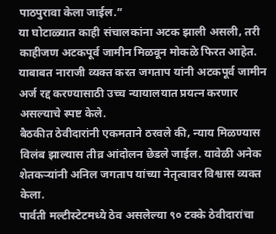पाठपुरावा केला जाईल.”
या घोटाळ्यात काही संचालकांना अटक झाली असली, तरी काहीजण अटकपूर्व जामीन मिळवून मोकळे फिरत आहेत. याबाबत नाराजी व्यक्त करत जगताप यांनी अटकपूर्व जामीन अर्ज रद्द करण्यासाठी उच्च न्यायालयात प्रयत्न करणार असल्याचे स्पष्ट केले.
बैठकीत ठेवीदारांनी एकमताने ठरवले की, न्याय मिळण्यास विलंब झाल्यास तीव्र आंदोलन छेडले जाईल. यावेळी अनेक शेतकऱ्यांनी अनिल जगताप यांच्या नेतृत्वावर विश्वास व्यक्त केला.
पार्वती मल्टीस्टेटमध्ये ठेव असलेल्या ९० टक्के ठेवीदारांचा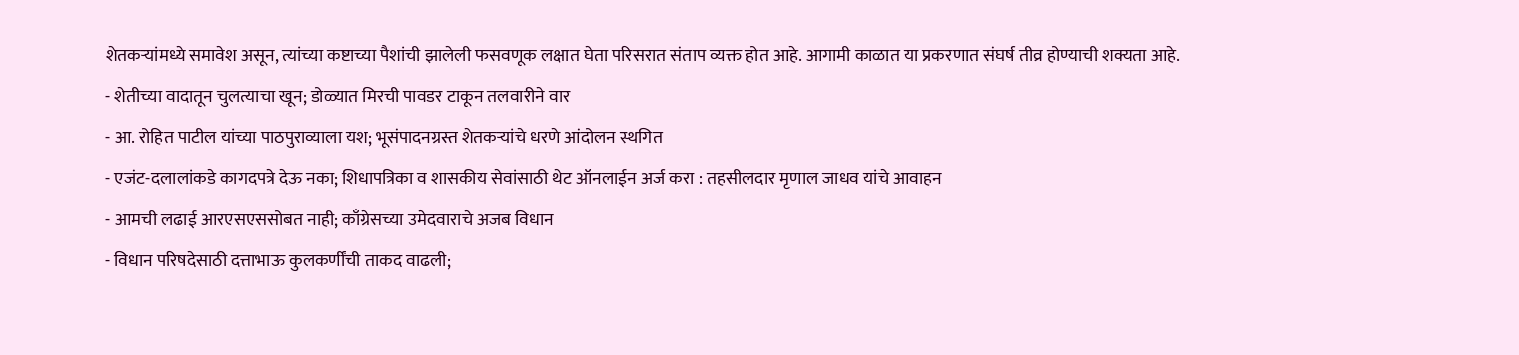शेतकऱ्यांमध्ये समावेश असून, त्यांच्या कष्टाच्या पैशांची झालेली फसवणूक लक्षात घेता परिसरात संताप व्यक्त होत आहे. आगामी काळात या प्रकरणात संघर्ष तीव्र होण्याची शक्यता आहे.
- शेतीच्या वादातून चुलत्याचा खून; डोळ्यात मिरची पावडर टाकून तलवारीने वार
- आ. रोहित पाटील यांच्या पाठपुराव्याला यश; भूसंपादनग्रस्त शेतकऱ्यांचे धरणे आंदोलन स्थगित
- एजंट-दलालांकडे कागदपत्रे देऊ नका; शिधापत्रिका व शासकीय सेवांसाठी थेट ऑनलाईन अर्ज करा : तहसीलदार मृणाल जाधव यांचे आवाहन
- आमची लढाई आरएसएससोबत नाही; काँग्रेसच्या उमेदवाराचे अजब विधान
- विधान परिषदेसाठी दत्ताभाऊ कुलकर्णींची ताकद वाढली;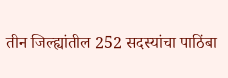तीन जिल्ह्यांतील 252 सदस्यांचा पाठिंबा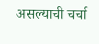असल्याची चर्चा